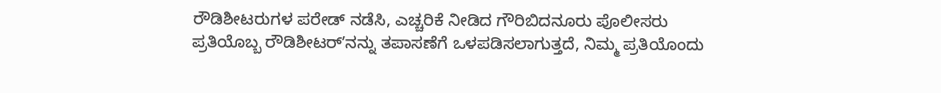ರೌಡಿಶೀಟರುಗಳ ಪರೇಡ್ ನಡೆಸಿ, ಎಚ್ಚರಿಕೆ ನೀಡಿದ ಗೌರಿಬಿದನೂರು ಪೊಲೀಸರು
ಪ್ರತಿಯೊಬ್ಬ ರೌಡಿಶೀಟರ್ʼನನ್ನು ತಪಾಸಣೆಗೆ ಒಳಪಡಿಸಲಾಗುತ್ತದೆ, ನಿಮ್ಮ ಪ್ರತಿಯೊಂದು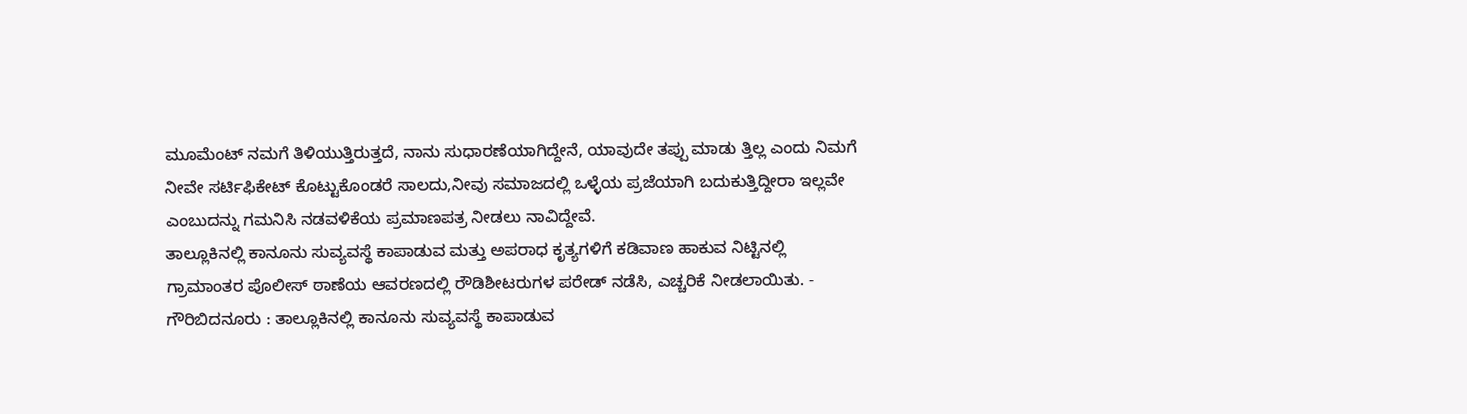ಮೂಮೆಂಟ್ ನಮಗೆ ತಿಳಿಯುತ್ತಿರುತ್ತದೆ, ನಾನು ಸುಧಾರಣೆಯಾಗಿದ್ದೇನೆ, ಯಾವುದೇ ತಪ್ಪು ಮಾಡು ತ್ತಿಲ್ಲ ಎಂದು ನಿಮಗೆ ನೀವೇ ಸರ್ಟಿಫಿಕೇಟ್ ಕೊಟ್ಟುಕೊಂಡರೆ ಸಾಲದು,ನೀವು ಸಮಾಜದಲ್ಲಿ ಒಳ್ಳೆಯ ಪ್ರಜೆಯಾಗಿ ಬದುಕುತ್ತಿದ್ದೀರಾ ಇಲ್ಲವೇ ಎಂಬುದನ್ನು ಗಮನಿಸಿ ನಡವಳಿಕೆಯ ಪ್ರಮಾಣಪತ್ರ ನೀಡಲು ನಾವಿದ್ದೇವೆ.
ತಾಲ್ಲೂಕಿನಲ್ಲಿ ಕಾನೂನು ಸುವ್ಯವಸ್ಥೆ ಕಾಪಾಡುವ ಮತ್ತು ಅಪರಾಧ ಕೃತ್ಯಗಳಿಗೆ ಕಡಿವಾಣ ಹಾಕುವ ನಿಟ್ಟಿನಲ್ಲಿ ಗ್ರಾಮಾಂತರ ಪೊಲೀಸ್ ಠಾಣೆಯ ಆವರಣದಲ್ಲಿ ರೌಡಿಶೀಟರುಗಳ ಪರೇಡ್ ನಡೆಸಿ, ಎಚ್ಚರಿಕೆ ನೀಡಲಾಯಿತು. -
ಗೌರಿಬಿದನೂರು : ತಾಲ್ಲೂಕಿನಲ್ಲಿ ಕಾನೂನು ಸುವ್ಯವಸ್ಥೆ ಕಾಪಾಡುವ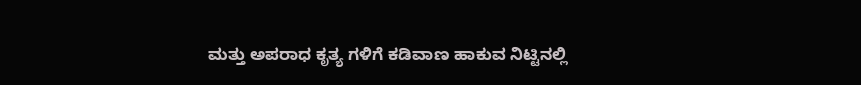ಮತ್ತು ಅಪರಾಧ ಕೃತ್ಯ ಗಳಿಗೆ ಕಡಿವಾಣ ಹಾಕುವ ನಿಟ್ಟಿನಲ್ಲಿ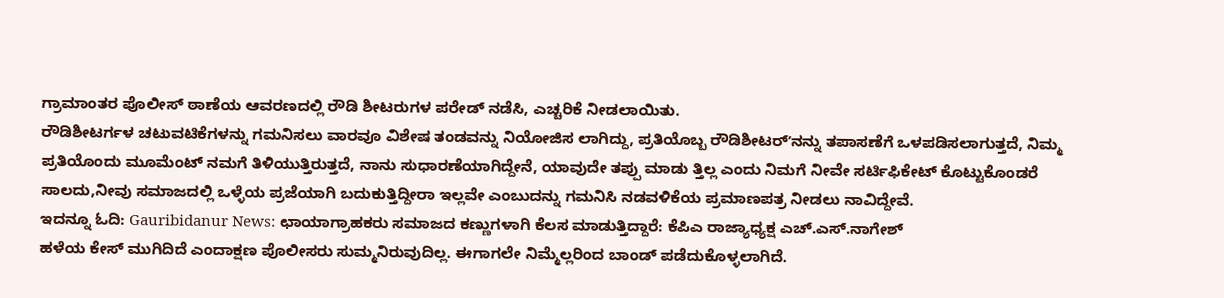ಗ್ರಾಮಾಂತರ ಪೊಲೀಸ್ ಠಾಣೆಯ ಆವರಣದಲ್ಲಿ ರೌಡಿ ಶೀಟರುಗಳ ಪರೇಡ್ ನಡೆಸಿ, ಎಚ್ಚರಿಕೆ ನೀಡಲಾಯಿತು.
ರೌಡಿಶೀಟರ್ಗಳ ಚಟುವಟಿಕೆಗಳನ್ನು ಗಮನಿಸಲು ವಾರವೂ ವಿಶೇಷ ತಂಡವನ್ನು ನಿಯೋಜಿಸ ಲಾಗಿದ್ದು, ಪ್ರತಿಯೊಬ್ಬ ರೌಡಿಶೀಟರ್ʼನನ್ನು ತಪಾಸಣೆಗೆ ಒಳಪಡಿಸಲಾಗುತ್ತದೆ, ನಿಮ್ಮ ಪ್ರತಿಯೊಂದು ಮೂಮೆಂಟ್ ನಮಗೆ ತಿಳಿಯುತ್ತಿರುತ್ತದೆ, ನಾನು ಸುಧಾರಣೆಯಾಗಿದ್ದೇನೆ, ಯಾವುದೇ ತಪ್ಪು ಮಾಡು ತ್ತಿಲ್ಲ ಎಂದು ನಿಮಗೆ ನೀವೇ ಸರ್ಟಿಫಿಕೇಟ್ ಕೊಟ್ಟುಕೊಂಡರೆ ಸಾಲದು,ನೀವು ಸಮಾಜದಲ್ಲಿ ಒಳ್ಳೆಯ ಪ್ರಜೆಯಾಗಿ ಬದುಕುತ್ತಿದ್ದೀರಾ ಇಲ್ಲವೇ ಎಂಬುದನ್ನು ಗಮನಿಸಿ ನಡವಳಿಕೆಯ ಪ್ರಮಾಣಪತ್ರ ನೀಡಲು ನಾವಿದ್ದೇವೆ.
ಇದನ್ನೂ ಓದಿ: Gauribidanur News: ಛಾಯಾಗ್ರಾಹಕರು ಸಮಾಜದ ಕಣ್ಣುಗಳಾಗಿ ಕೆಲಸ ಮಾಡುತ್ತಿದ್ದಾರೆ: ಕೆಪಿಎ ರಾಜ್ಯಾಧ್ಯಕ್ಷ ಎಚ್.ಎಸ್.ನಾಗೇಶ್
ಹಳೆಯ ಕೇಸ್ ಮುಗಿದಿದೆ ಎಂದಾಕ್ಷಣ ಪೊಲೀಸರು ಸುಮ್ಮನಿರುವುದಿಲ್ಲ. ಈಗಾಗಲೇ ನಿಮ್ಮೆಲ್ಲರಿಂದ ಬಾಂಡ್ ಪಡೆದುಕೊಳ್ಳಲಾಗಿದೆ.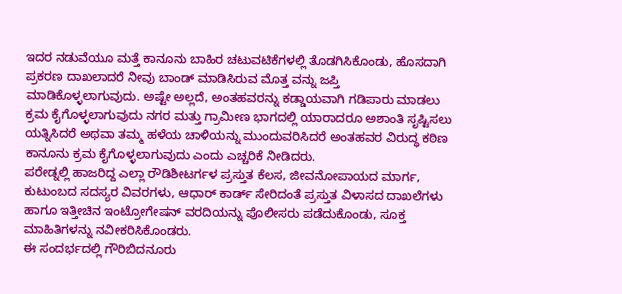ಇದರ ನಡುವೆಯೂ ಮತ್ತೆ ಕಾನೂನು ಬಾಹಿರ ಚಟುವಟಿಕೆಗಳಲ್ಲಿ ತೊಡಗಿಸಿಕೊಂಡು, ಹೊಸದಾಗಿ ಪ್ರಕರಣ ದಾಖಲಾದರೆ ನೀವು ಬಾಂಡ್ ಮಾಡಿಸಿರುವ ಮೊತ್ತ ವನ್ನು ಜಪ್ತಿ ಮಾಡಿಕೊಳ್ಳಲಾಗುವುದು. ಅಷ್ಟೇ ಅಲ್ಲದೆ, ಅಂತಹವರನ್ನು ಕಡ್ಡಾಯವಾಗಿ ಗಡಿಪಾರು ಮಾಡಲು ಕ್ರಮ ಕೈಗೊಳ್ಳಲಾಗುವುದು ನಗರ ಮತ್ತು ಗ್ರಾಮೀಣ ಭಾಗದಲ್ಲಿ ಯಾರಾದರೂ ಅಶಾಂತಿ ಸೃಷ್ಟಿಸಲು ಯತ್ನಿಸಿದರೆ ಅಥವಾ ತಮ್ಮ ಹಳೆಯ ಚಾಳಿಯನ್ನು ಮುಂದುವರಿಸಿದರೆ ಅಂತಹವರ ವಿರುದ್ಧ ಕಠಿಣ ಕಾನೂನು ಕ್ರಮ ಕೈಗೊಳ್ಳಲಾಗುವುದು ಎಂದು ಎಚ್ಚರಿಕೆ ನೀಡಿದರು.
ಪರೇಡ್ನಲ್ಲಿ ಹಾಜರಿದ್ದ ಎಲ್ಲಾ ರೌಡಿಶೀಟರ್ಗಳ ಪ್ರಸ್ತುತ ಕೆಲಸ, ಜೀವನೋಪಾಯದ ಮಾರ್ಗ, ಕುಟುಂಬದ ಸದಸ್ಯರ ವಿವರಗಳು, ಆಧಾರ್ ಕಾರ್ಡ್ ಸೇರಿದಂತೆ ಪ್ರಸ್ತುತ ವಿಳಾಸದ ದಾಖಲೆಗಳು ಹಾಗೂ ಇತ್ತೀಚಿನ ಇಂಟ್ರೋಗೇಷನ್ ವರದಿಯನ್ನು ಪೊಲೀಸರು ಪಡೆದುಕೊಂಡು, ಸೂಕ್ತ ಮಾಹಿತಿಗಳನ್ನು ನವೀಕರಿಸಿಕೊಂಡರು.
ಈ ಸಂದರ್ಭದಲ್ಲಿ ಗೌರಿಬಿದನೂರು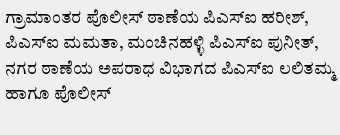ಗ್ರಾಮಾಂತರ ಪೊಲೀಸ್ ಠಾಣೆಯ ಪಿಎಸ್ಐ ಹರೀಶ್, ಪಿಎಸ್ಐ ಮಮತಾ, ಮಂಚಿನಹಳ್ಳಿ ಪಿಎಸ್ಐ ಪುನೀತ್, ನಗರ ಠಾಣೆಯ ಅಪರಾಧ ವಿಭಾಗದ ಪಿಎಸ್ಐ ಲಲಿತಮ್ಮ ಹಾಗೂ ಪೊಲೀಸ್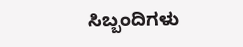ಸಿಬ್ಬಂದಿಗಳು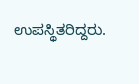ಉಪಸ್ಥಿತರಿದ್ದರು.